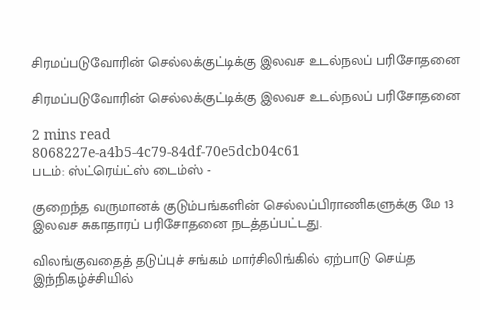சிரமப்படுவோரின் செல்லக்குட்டிக்கு இலவச உடல்நலப் பரிசோதனை

சிரமப்படுவோரின் செல்லக்குட்டிக்கு இலவச உடல்நலப் பரிசோதனை

2 mins read
8068227e-a4b5-4c79-84df-70e5dcb04c61
படம்: ஸ்ட்ரெய்ட்ஸ் டைம்ஸ் -

குறைந்த வருமானக் குடும்பங்களின் செல்லப்பிராணிகளுக்கு மே 13 இலவச சுகாதாரப் பரிசோதனை நடத்தப்பட்டது.

விலங்குவதைத் தடுப்புச் சங்கம் மார்சிலிங்கில் ஏற்பாடு செய்த இந்நிகழ்ச்சியில்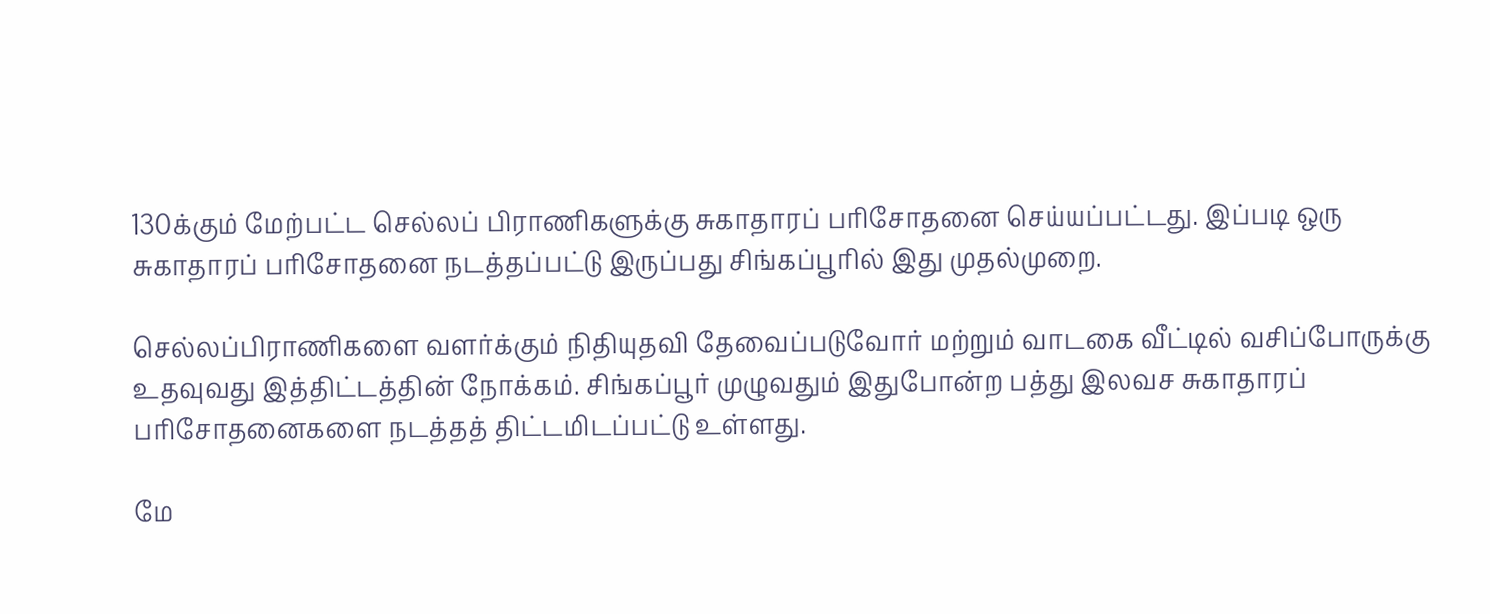130க்கும் மேற்பட்ட செல்லப் பிராணிகளுக்கு சுகாதாரப் பரிசோதனை செய்யப்பட்டது. இப்படி ஒரு சுகாதாரப் பரிசோதனை நடத்தப்பட்டு இருப்பது சிங்கப்பூரில் இது முதல்முறை.

செல்லப்பிராணிகளை வளர்க்கும் நிதியுதவி தேவைப்படுவோர் மற்றும் வாடகை வீட்டில் வசிப்போருக்கு உதவுவது இத்திட்டத்தின் நோக்கம். சிங்கப்பூர் முழுவதும் இதுபோன்ற பத்து இலவச சுகாதாரப் பரிசோதனைகளை நடத்தத் திட்டமிடப்பட்டு உள்ளது.

மே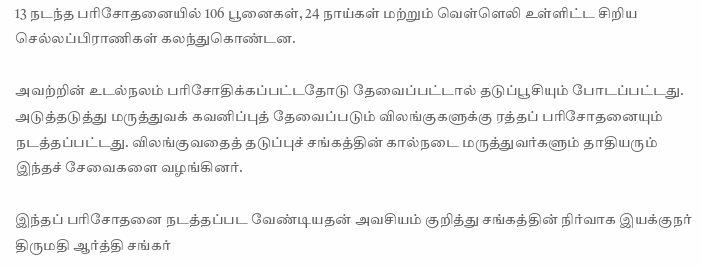13 நடந்த பரிசோதனையில் 106 பூனைகள், 24 நாய்கள் மற்றும் வெள்ளெலி உள்ளிட்ட சிறிய செல்லப்பிராணிகள் கலந்துகொண்டன.

அவற்றின் உடல்நலம் பரிசோதிக்கப்பட்டதோடு தேவைப்பட்டால் தடுப்பூசியும் போடப்பட்டது. அடுத்தடுத்து மருத்துவக் கவனிப்புத் தேவைப்படும் விலங்குகளுக்கு ரத்தப் பரிசோதனையும் நடத்தப்பட்டது. விலங்குவதைத் தடுப்புச் சங்கத்தின் கால்நடை மருத்துவர்களும் தாதியரும் இந்தச் சேவைகளை வழங்கினர்.

இந்தப் பரிசோதனை நடத்தப்பட வேண்டியதன் அவசியம் குறித்து சங்கத்தின் நிர்வாக இயக்குநர் திருமதி ஆர்த்தி சங்கர்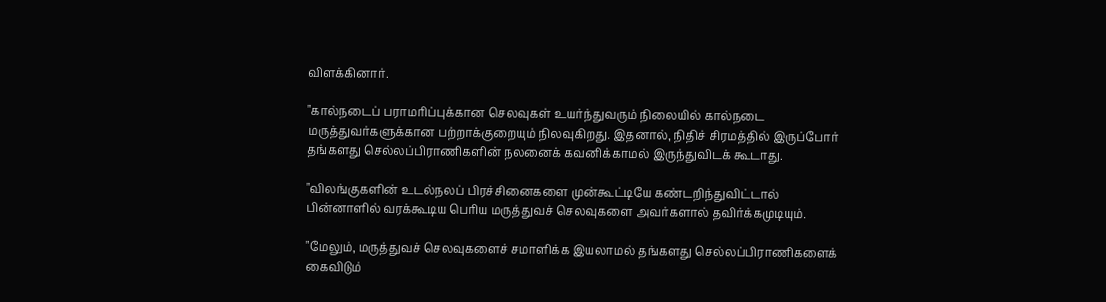விளக்கினார்.

"கால்நடைப் பராமரிப்புக்கான செலவுகள் உயர்ந்துவரும் நிலையில் கால்நடை மருத்துவர்களுக்கான பற்றாக்குறையும் நிலவுகிறது. இதனால், நிதிச் சிரமத்தில் இருப்போர் தங்களது செல்லப்பிராணிகளின் நலனைக் கவனிக்காமல் இருந்துவிடக் கூடாது.

"விலங்குகளின் உடல்நலப் பிரச்சினைகளை முன்கூட்டியே கண்டறிந்துவிட்டால் பின்னாளில் வரக்கூடிய பெரிய மருத்துவச் செலவுகளை அவர்களால் தவிர்க்கமுடியும்.

"மேலும், மருத்துவச் செலவுகளைச் சமாளிக்க இயலாமல் தங்களது செல்லப்பிராணிகளைக் கைவிடும்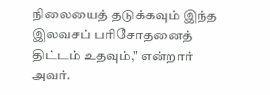நிலையைத் தடுக்கவும் இந்த இலவசப் பரிசோதனைத் திட்டம் உதவும்," என்றார் அவர்.